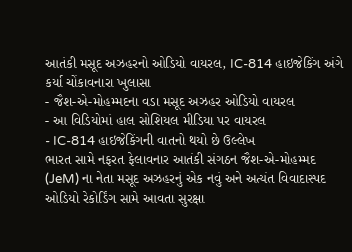આતંકી મસૂદ અઝહરનો ઓડિયો વાયરલ, IC-814 હાઇજેકિંગ અંગે કર્યા ચોંકાવનારા ખુલાસા
- જૈશ-એ-મોહમ્મદના વડા મસૂદ અઝહર ઓડિયો વાયરલ
- આ વિડિયોમાં હાલ સોશિયલ મીડિયા પર વાયરલ
- IC-814 હાઇજેકિંગની વાતનો થયો છે ઉલ્લેખ
ભારત સામે નફરત ફેલાવનાર આતંકી સંગઠન જૈશ-એ-મોહમ્મદ (JeM) ના નેતા મસૂદ અઝહરનું એક નવું અને અત્યંત વિવાદાસ્પદ ઓડિયો રેકોર્ડિંગ સામે આવતા સુરક્ષા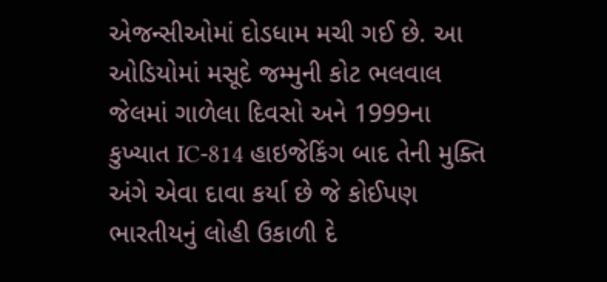એજન્સીઓમાં દોડધામ મચી ગઈ છે. આ ઓડિયોમાં મસૂદે જમ્મુની કોટ ભલવાલ જેલમાં ગાળેલા દિવસો અને 1999ના કુખ્યાત IC-814 હાઇજેકિંગ બાદ તેની મુક્તિ અંગે એવા દાવા કર્યા છે જે કોઈપણ ભારતીયનું લોહી ઉકાળી દે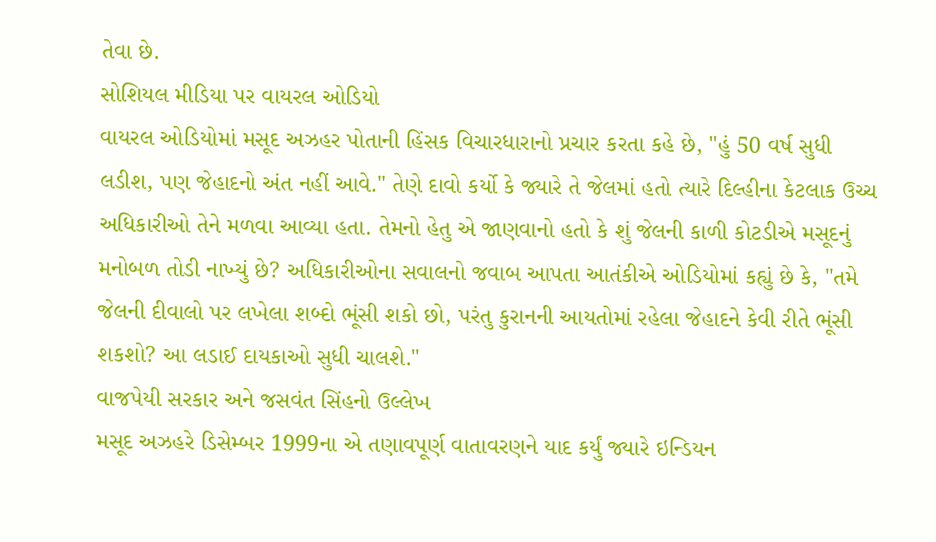તેવા છે.
સોશિયલ મીડિયા પર વાયરલ ઓડિયો
વાયરલ ઓડિયોમાં મસૂદ અઝહર પોતાની હિંસક વિચારધારાનો પ્રચાર કરતા કહે છે, "હું 50 વર્ષ સુધી લડીશ, પણ જેહાદનો અંત નહીં આવે." તેણે દાવો કર્યો કે જ્યારે તે જેલમાં હતો ત્યારે દિલ્હીના કેટલાક ઉચ્ચ અધિકારીઓ તેને મળવા આવ્યા હતા. તેમનો હેતુ એ જાણવાનો હતો કે શું જેલની કાળી કોટડીએ મસૂદનું મનોબળ તોડી નાખ્યું છે? અધિકારીઓના સવાલનો જવાબ આપતા આતંકીએ ઓડિયોમાં કહ્યું છે કે, "તમે જેલની દીવાલો પર લખેલા શબ્દો ભૂંસી શકો છો, પરંતુ કુરાનની આયતોમાં રહેલા જેહાદને કેવી રીતે ભૂંસી શકશો? આ લડાઈ દાયકાઓ સુધી ચાલશે."
વાજપેયી સરકાર અને જસવંત સિંહનો ઉલ્લેખ
મસૂદ અઝહરે ડિસેમ્બર 1999ના એ તણાવપૂર્ણ વાતાવરણને યાદ કર્યું જ્યારે ઇન્ડિયન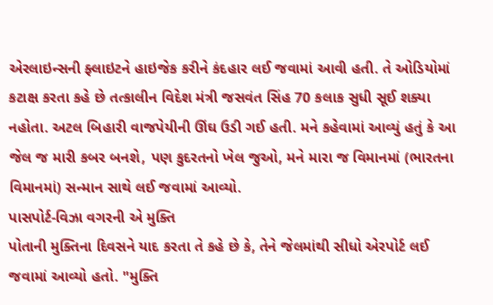એરલાઇન્સની ફ્લાઇટને હાઇજેક કરીને કંદહાર લઈ જવામાં આવી હતી. તે ઓડિયોમાં કટાક્ષ કરતા કહે છે તત્કાલીન વિદેશ મંત્રી જસવંત સિંહ 70 કલાક સુધી સૂઈ શક્યા નહોતા. અટલ બિહારી વાજપેયીની ઊંઘ ઉડી ગઈ હતી. મને કહેવામાં આવ્યું હતું કે આ જેલ જ મારી કબર બનશે, પણ કુદરતનો ખેલ જુઓ, મને મારા જ વિમાનમાં (ભારતના વિમાનમાં) સન્માન સાથે લઈ જવામાં આવ્યો.
પાસપોર્ટ-વિઝા વગરની એ મુક્તિ
પોતાની મુક્તિના દિવસને યાદ કરતા તે કહે છે કે, તેને જેલમાંથી સીધો એરપોર્ટ લઈ જવામાં આવ્યો હતો. "મુક્તિ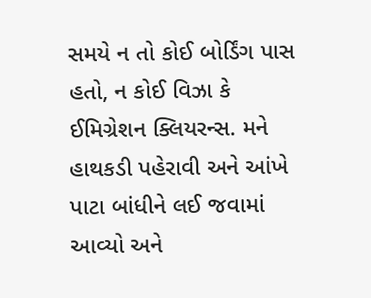સમયે ન તો કોઈ બોર્ડિંગ પાસ હતો, ન કોઈ વિઝા કે ઈમિગ્રેશન ક્લિયરન્સ. મને હાથકડી પહેરાવી અને આંખે પાટા બાંધીને લઈ જવામાં આવ્યો અને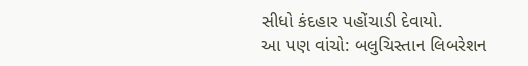સીધો કંદહાર પહોંચાડી દેવાયો.
આ પણ વાંચો: બલુચિસ્તાન લિબરેશન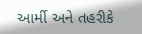આર્મી અને તહરીકે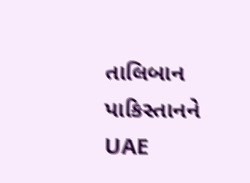તાલિબાન પાકિસ્તાનને UAE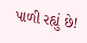પાળી રહ્યું છે!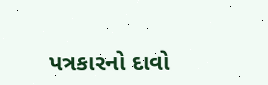પત્રકારનો દાવો